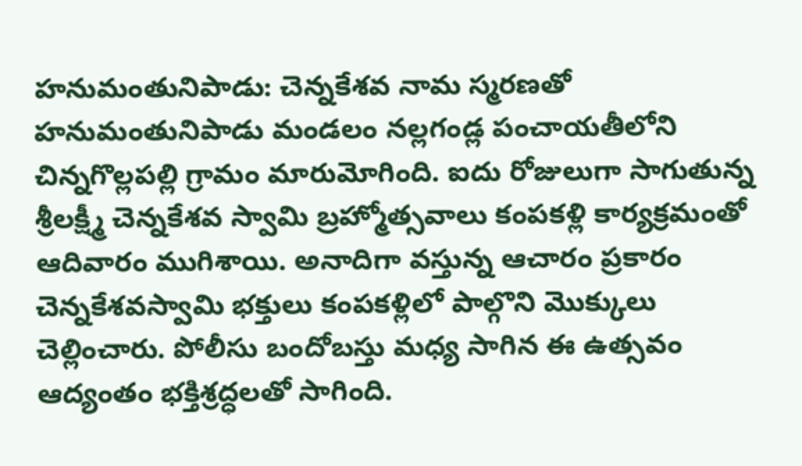హనుమంతునిపాడు: చెన్నకేశవ నామ స్మరణతో హనుమంతునిపాడు మండలం నల్లగండ్ల పంచాయతీలోని చిన్నగొల్లపల్లి గ్రామం మారుమోగింది. ఐదు రోజులుగా సాగుతున్న శ్రీలక్ష్మీ చెన్నకేశవ స్వామి బ్రహ్మోత్సవాలు కంపకళ్లి కార్యక్రమంతో ఆదివారం ముగిశాయి. అనాదిగా వస్తున్న ఆచారం ప్రకారం చెన్నకేశవస్వామి భక్తులు కంపకళ్లిలో పాల్గొని మొక్కులు చెల్లించారు. పోలీసు బందోబస్తు మధ్య సాగిన ఈ ఉత్సవం ఆద్యంతం భక్తిశ్రద్ధలతో సాగింది.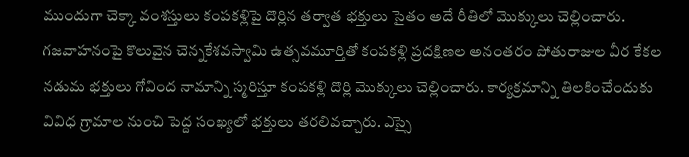ముందుగా చెక్కా వంశస్తులు కంపకళ్లిపై దొర్లిన తర్వాత భక్తులు సైతం అదే రీతిలో మొక్కులు చెల్లించారు. గజవాహనంపై కొలువైన చెన్నకేశవస్వామి ఉత్సవమూర్తితో కంపకళ్లి ప్రదక్షిణల అనంతరం పోతురాజుల వీర కేకల నడుమ భక్తులు గోవింద నామాన్ని స్మరిస్తూ కంపకళ్లి దొర్లి మొక్కులు చెల్లించారు. కార్యక్రమాన్ని తిలకించేందుకు వివిధ గ్రామాల నుంచి పెద్ద సంఖ్యలో భక్తులు తరలివచ్చారు. ఎస్సై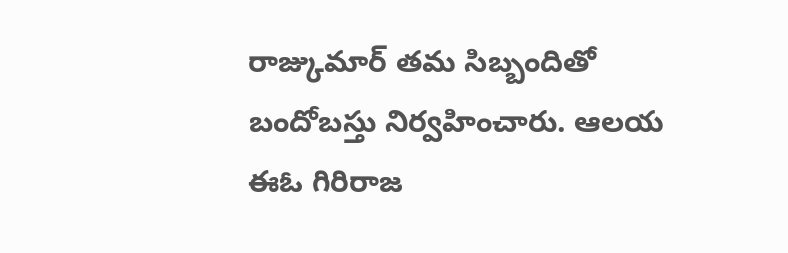రాజ్కుమార్ తమ సిబ్బందితో బందోబస్తు నిర్వహించారు. ఆలయ ఈఓ గిరిరాజ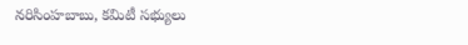నరిసింహబాబు, కమిటీ సభ్యులు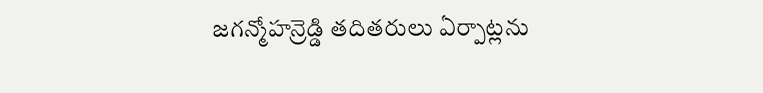జగన్మోహన్రెడ్డి తదితరులు ఏర్పాట్లను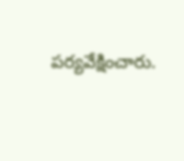పర్యవేక్షించారు.